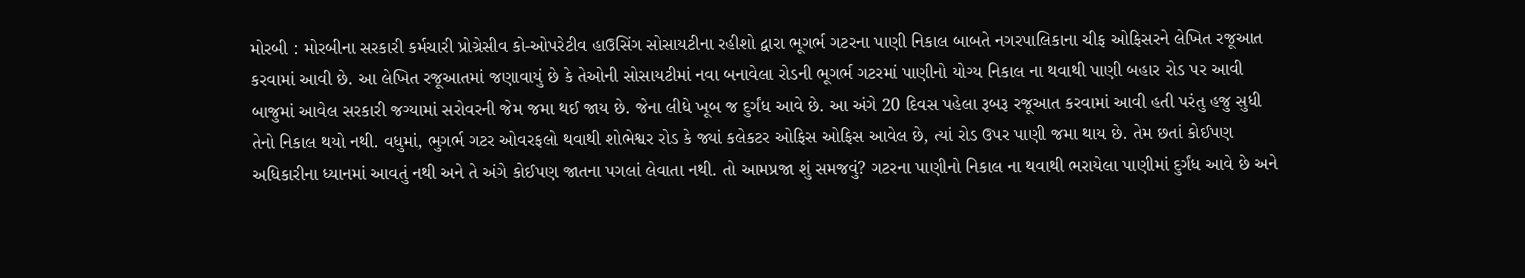મોરબી : મોરબીના સરકારી કર્મચારી પ્રોગ્રેસીવ કો-ઓપરેટીવ હાઉસિંગ સોસાયટીના રહીશો દ્વારા ભૂગર્ભ ગટરના પાણી નિકાલ બાબતે નગરપાલિકાના ચીફ ઓફિસરને લેખિત રજૂઆત કરવામાં આવી છે. આ લેખિત રજૂઆતમાં જણાવાયું છે કે તેઓની સોસાયટીમાં નવા બનાવેલા રોડની ભૂગર્ભ ગટરમાં પાણીનો યોગ્ય નિકાલ ના થવાથી પાણી બહાર રોડ પર આવી બાજુમાં આવેલ સરકારી જગ્યામાં સરોવરની જેમ જમા થઈ જાય છે. જેના લીધે ખૂબ જ દુર્ગંધ આવે છે. આ અંગે 20 દિવસ પહેલા રૂબરૂ રજૂઆત કરવામાં આવી હતી પરંતુ હજુ સુધી તેનો નિકાલ થયો નથી. વધુમાં, ભુગર્ભ ગટર ઓવરફલો થવાથી શોભેશ્વર રોડ કે જ્યાં કલેકટર ઓફિસ ઓફિસ આવેલ છે, ત્યાં રોડ ઉપર પાણી જમા થાય છે. તેમ છતાં કોઈપણ અધિકારીના ધ્યાનમાં આવતું નથી અને તે અંગે કોઈપણ જાતના પગલાં લેવાતા નથી. તો આમપ્રજા શું સમજવું? ગટરના પાણીનો નિકાલ ના થવાથી ભરાયેલા પાણીમાં દુર્ગંધ આવે છે અને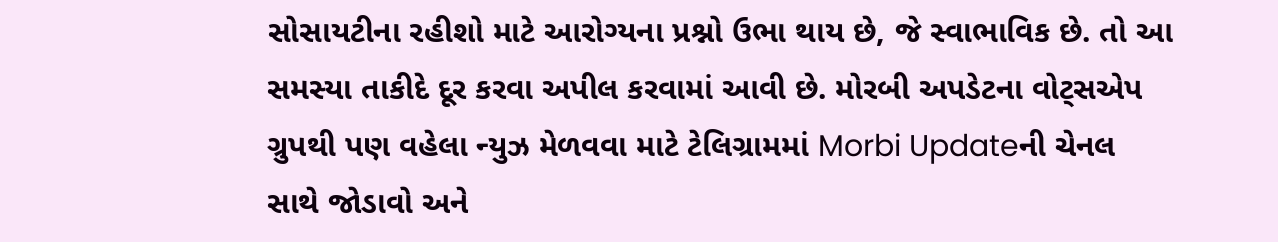સોસાયટીના રહીશો માટે આરોગ્યના પ્રશ્નો ઉભા થાય છે, જે સ્વાભાવિક છે. તો આ સમસ્યા તાકીદે દૂર કરવા અપીલ કરવામાં આવી છે. મોરબી અપડેટના વોટ્સએપ ગ્રુપથી પણ વહેલા ન્યુઝ મેળવવા માટે ટેલિગ્રામમાં Morbi Updateની ચેનલ સાથે જોડાવો અને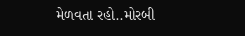મેળવતા રહો..મોરબી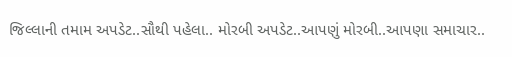જિલ્લાની તમામ અપડેટ..સૌથી પહેલા.. મોરબી અપડેટ..આપણું મોરબી..આપણા સમાચાર..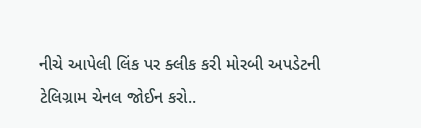નીચે આપેલી લિંક પર ક્લીક કરી મોરબી અપડેટની ટેલિગ્રામ ચેનલ જોઈન કરો..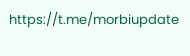https://t.me/morbiupdate